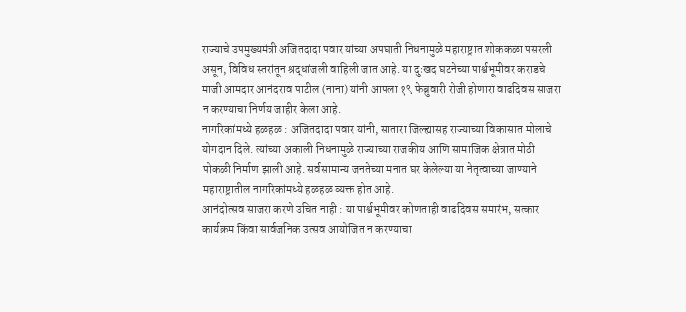राज्याचे उपमुख्यमंत्री अजितदादा पवार यांच्या अपघाती निधनामुळे महाराष्ट्रात शोककळा पसरली असून, विविध स्तरांतून श्रद्धांजली वाहिली जात आहे. या दुःखद घटनेच्या पार्श्वभूमीवर कराडचे माजी आमदार आनंदराव पाटील (नाना) यांनी आपला १९ फेब्रुवारी रोजी होणारा वाढदिवस साजरा न करण्याचा निर्णय जाहीर केला आहे.
नागरिकांमध्ये हळहळ : अजितदादा पवार यांनी, सातारा जिल्ह्यासह राज्याच्या विकासात मोलाचे योगदान दिले. त्यांच्या अकाली निधनामुळे राज्याच्या राजकीय आणि सामाजिक क्षेत्रात मोठी पोकळी निर्माण झाली आहे. सर्वसामान्य जनतेच्या मनात घर केलेल्या या नेतृत्वाच्या जाण्याने महाराष्ट्रातील नागरिकांमध्ये हळहळ व्यक्त होत आहे.
आनंदोत्सव साजरा करणे उचित नाही : या पार्श्वभूमीवर कोणताही वाढदिवस समारंभ, सत्कार कार्यक्रम किंवा सार्वजनिक उत्सव आयोजित न करण्याचा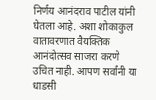निर्णय आनंदराव पाटील यांनी घेतला आहे. अशा शोकाकुल वातावरणात वैयक्तिक आनंदोत्सव साजरा करणे उचित नाही. आपण सर्वांनी या धाडसी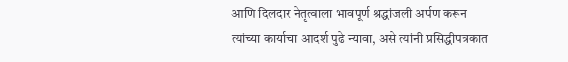आणि दिलदार नेतृत्वाला भावपूर्ण श्रद्धांजली अर्पण करून त्यांच्या कार्याचा आदर्श पुढे न्यावा, असे त्यांनी प्रसिद्धीपत्रकात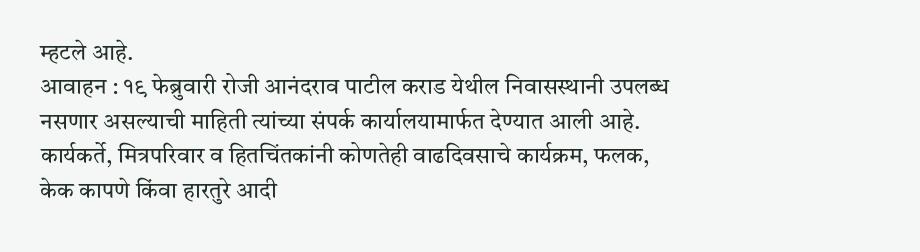म्हटले आहे.
आवाहन : १९ फेब्रुवारी रोजी आनंदराव पाटील कराड येथील निवासस्थानी उपलब्ध नसणार असल्याची माहिती त्यांच्या संपर्क कार्यालयामार्फत देण्यात आली आहे. कार्यकर्ते, मित्रपरिवार व हितचिंतकांनी कोणतेही वाढदिवसाचे कार्यक्रम, फलक, केक कापणे किंवा हारतुरे आदी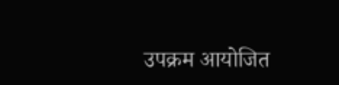उपक्रम आयोजित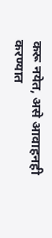करू नयेत, असे आवाहनही करण्यात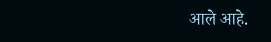आले आहे.